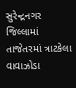સુરેન્દ્રનગર જિલ્લામાં તાજેતરમાં ત્રાટકેલા વાવાઝોડા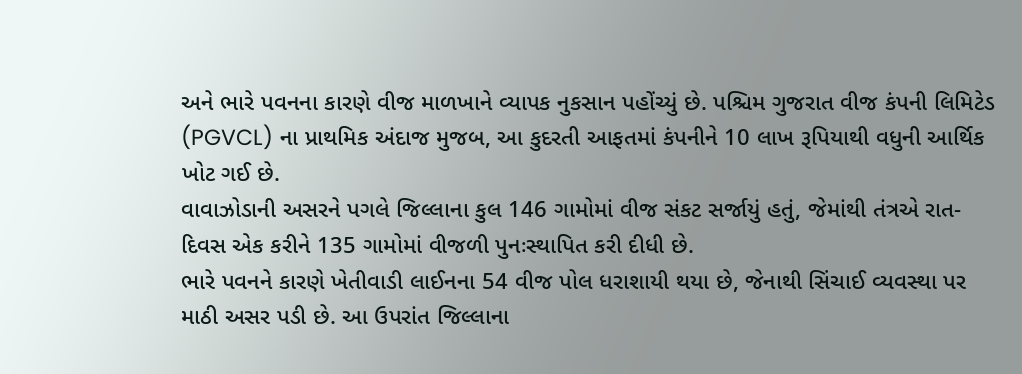અને ભારે પવનના કારણે વીજ માળખાને વ્યાપક નુકસાન પહોંચ્યું છે. પશ્ચિમ ગુજરાત વીજ કંપની લિમિટેડ (PGVCL) ના પ્રાથમિક અંદાજ મુજબ, આ કુદરતી આફતમાં કંપનીને 10 લાખ રૂપિયાથી વધુની આર્થિક ખોટ ગઈ છે.
વાવાઝોડાની અસરને પગલે જિલ્લાના કુલ 146 ગામોમાં વીજ સંકટ સર્જાયું હતું, જેમાંથી તંત્રએ રાત-દિવસ એક કરીને 135 ગામોમાં વીજળી પુનઃસ્થાપિત કરી દીધી છે.
ભારે પવનને કારણે ખેતીવાડી લાઈનના 54 વીજ પોલ ધરાશાયી થયા છે, જેનાથી સિંચાઈ વ્યવસ્થા પર માઠી અસર પડી છે. આ ઉપરાંત જિલ્લાના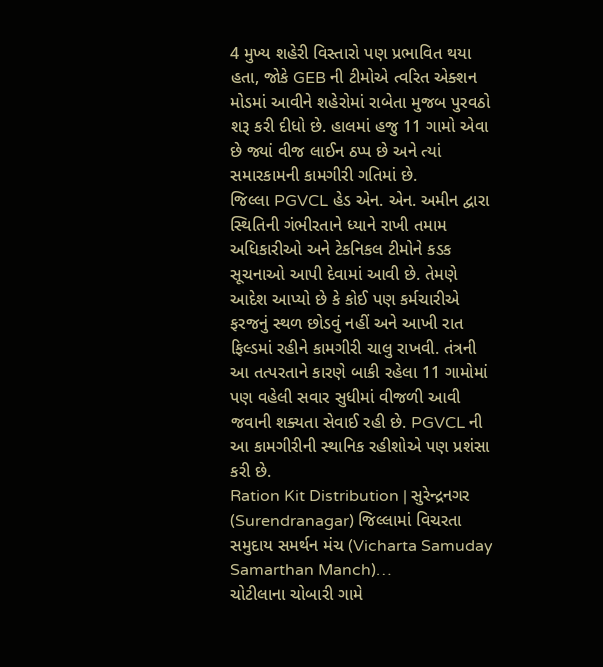4 મુખ્ય શહેરી વિસ્તારો પણ પ્રભાવિત થયા હતા, જોકે GEB ની ટીમોએ ત્વરિત એક્શન મોડમાં આવીને શહેરોમાં રાબેતા મુજબ પુરવઠો શરૂ કરી દીધો છે. હાલમાં હજુ 11 ગામો એવા છે જ્યાં વીજ લાઈન ઠપ્પ છે અને ત્યાં સમારકામની કામગીરી ગતિમાં છે.
જિલ્લા PGVCL હેડ એન. એન. અમીન દ્વારા સ્થિતિની ગંભીરતાને ધ્યાને રાખી તમામ અધિકારીઓ અને ટેકનિકલ ટીમોને કડક સૂચનાઓ આપી દેવામાં આવી છે. તેમણે આદેશ આપ્યો છે કે કોઈ પણ કર્મચારીએ ફરજનું સ્થળ છોડવું નહીં અને આખી રાત ફિલ્ડમાં રહીને કામગીરી ચાલુ રાખવી. તંત્રની આ તત્પરતાને કારણે બાકી રહેલા 11 ગામોમાં પણ વહેલી સવાર સુધીમાં વીજળી આવી જવાની શક્યતા સેવાઈ રહી છે. PGVCL ની આ કામગીરીની સ્થાનિક રહીશોએ પણ પ્રશંસા કરી છે.
Ration Kit Distribution | સુરેન્દ્રનગર (Surendranagar) જિલ્લામાં વિચરતા સમુદાય સમર્થન મંચ (Vicharta Samuday Samarthan Manch)…
ચોટીલાના ચોબારી ગામે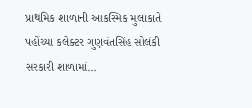પ્રાથમિક શાળાની આકસ્મિક મુલાકાતે પહોંચ્યા કલેક્ટર ગુણવંતસિંહ સોલંકી સરકારી શાળામાં…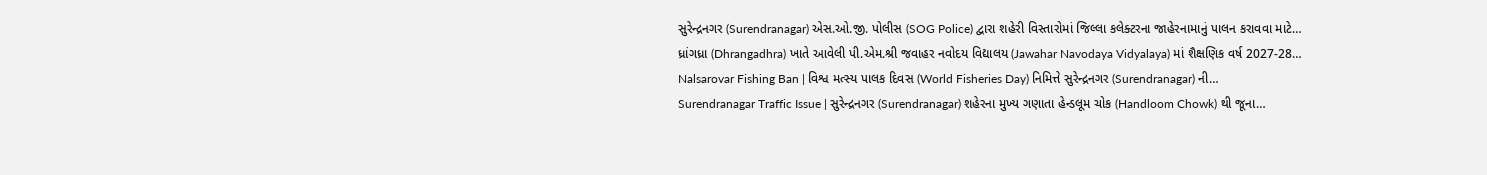સુરેન્દ્રનગર (Surendranagar) એસ.ઓ.જી. પોલીસ (SOG Police) દ્વારા શહેરી વિસ્તારોમાં જિલ્લા કલેક્ટરના જાહેરનામાનું પાલન કરાવવા માટે…
ધ્રાંગધ્રા (Dhrangadhra) ખાતે આવેલી પી.એમ.શ્રી જવાહર નવોદય વિદ્યાલય (Jawahar Navodaya Vidyalaya) માં શૈક્ષણિક વર્ષ 2027-28…
Nalsarovar Fishing Ban | વિશ્વ મત્સ્ય પાલક દિવસ (World Fisheries Day) નિમિત્તે સુરેન્દ્રનગર (Surendranagar) ની…
Surendranagar Traffic Issue | સુરેન્દ્રનગર (Surendranagar) શહેરના મુખ્ય ગણાતા હેન્ડલૂમ ચોક (Handloom Chowk) થી જૂના…